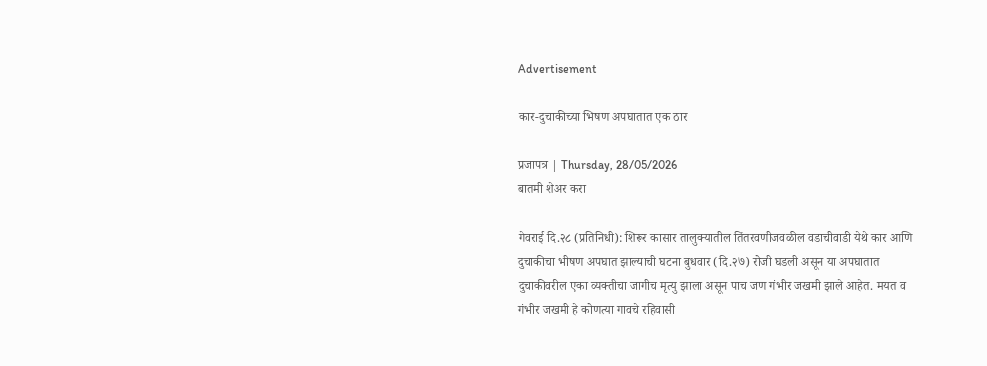Advertisement

कार-दुचाकीच्या भिषण अपघातात एक ठार

प्रजापत्र | Thursday, 28/05/2026
बातमी शेअर करा

गेवराई दि.२८ (प्रतिनिधी): शिरूर कासार तालुक्यातील तिंतरवणीजवळील वडाचीवाडी येथे कार आणि दुचाकीचा भीषण अपघात झाल्याची घटना बुधवार (दि.२७) रोजी घडली असून या अपघातात दुचाकीवरील एका व्यक्तीचा जागीच मृत्यु झाला असून पाच जण गंभीर जखमी झाले आहेत. मयत व गंभीर जखमी हे कोणत्या गावचे रहिवासी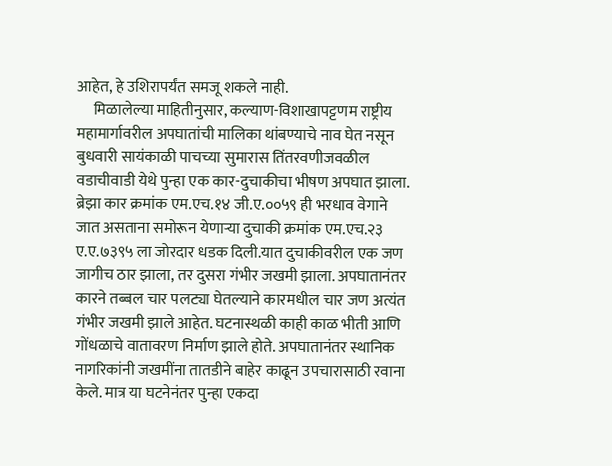आहेत, हे उशिरापर्यंत समजू शकले नाही.
     मिळालेल्या माहितीनुसार, कल्याण-विशाखापट्टणम राष्ट्रीय महामार्गावरील अपघातांची मालिका थांबण्याचे नाव घेत नसून बुधवारी सायंकाळी पाचच्या सुमारास तिंतरवणीजवळील वडाचीवाडी येथे पुन्हा एक कार-दुचाकीचा भीषण अपघात झाला. ब्रेझा कार क्रमांक एम.एच.१४ जी.ए.००५९ ही भरधाव वेगाने जात असताना समोरून येणाऱ्या दुचाकी क्रमांक एम.एच.२३ ए.ए.७३९५ ला जोरदार धडक दिली.यात दुचाकीवरील एक जण जागीच ठार झाला, तर दुसरा गंभीर जखमी झाला. अपघातानंतर कारने तब्बल चार पलट्या घेतल्याने कारमधील चार जण अत्यंत गंभीर जखमी झाले आहेत. घटनास्थळी काही काळ भीती आणि गोंधळाचे वातावरण निर्माण झाले होते. अपघातानंतर स्थानिक नागरिकांनी जखमींना तातडीने बाहेर काढून उपचारासाठी रवाना केले. मात्र या घटनेनंतर पुन्हा एकदा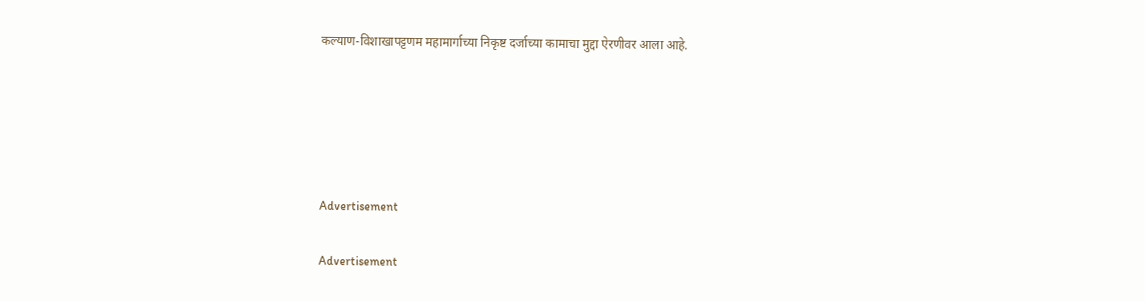कल्याण-विशाखापट्टणम महामार्गाच्या निकृष्ट दर्जाच्या कामाचा मुद्दा ऐरणीवर आला आहे.





Advertisement

Advertisement